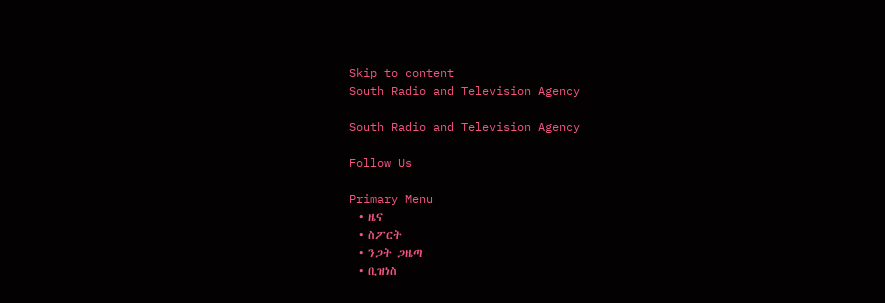Skip to content
South Radio and Television Agency

South Radio and Television Agency

Follow Us

Primary Menu
  • ዜና
  • ስፖርት
  • ንጋት ጋዜጣ
  • ቢዝነስ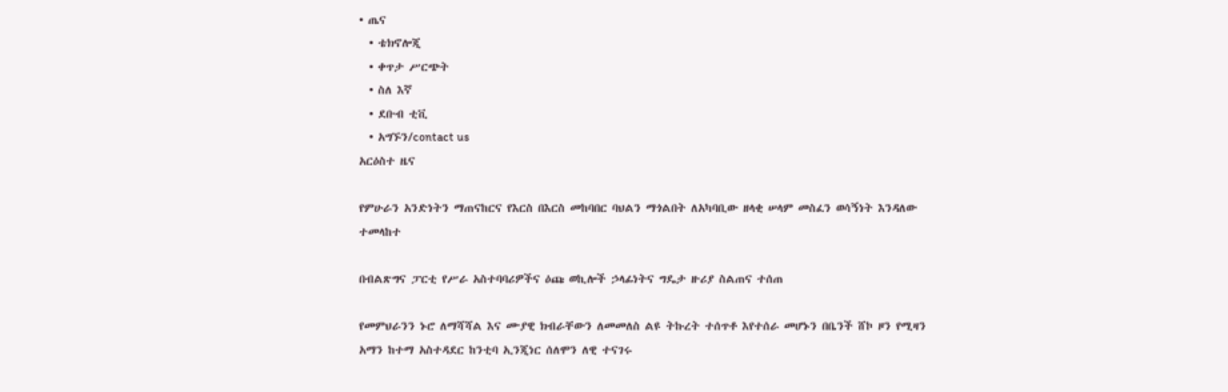• ጤና
  • ቴክኖሎጂ
  • ቀጥታ ሥርጭት
  • ስለ እኛ
  • ደቡብ ቲቪ
  • አግኙን/contact us
አርዕስተ ዜና

የምሁራን አንድነትን ማጠናከርና የእርስ በእርስ መከባበር ባህልን ማጎልበት ለአካባቢው ዘላቂ ሠላም መስፈን ወሳኝነት እንዳለው ተመላከተ

በብልጽግና ፓርቲ የሥራ አስተባባሪዎችና ዕጩ ወኪሎች ኃላፊነትና ግዴታ ዙሪያ ስልጠና ተሰጠ

የመምህራንን ኑሮ ለማሻሻል እና ሙያዊ ክብራቸውን ለመመለስ ልዩ ትኩረት ተሰጥቶ እየተሰራ መሆኑን በቤንች ሸኮ ዞን የሚዛን አማን ከተማ አስተዳደር ከንቲባ ኢንጂነር ሰለሞን ለዊ ተናገሩ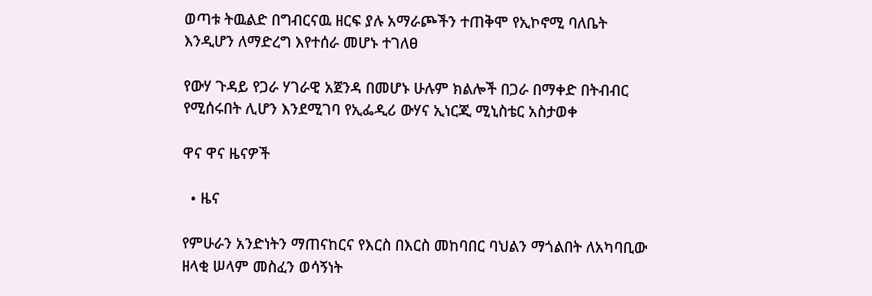ወጣቱ ትዉልድ በግብርናዉ ዘርፍ ያሉ አማራጮችን ተጠቅሞ የኢኮኖሚ ባለቤት እንዲሆን ለማድረግ እየተሰራ መሆኑ ተገለፀ

የውሃ ጉዳይ የጋራ ሃገራዊ አጀንዳ በመሆኑ ሁሉም ክልሎች በጋራ በማቀድ በትብብር የሚሰሩበት ሊሆን እንደሚገባ የኢፌዲሪ ውሃና ኢነርጂ ሚኒስቴር አስታወቀ

ዋና ዋና ዜናዎች

  • ዜና

የምሁራን አንድነትን ማጠናከርና የእርስ በእርስ መከባበር ባህልን ማጎልበት ለአካባቢው ዘላቂ ሠላም መስፈን ወሳኝነት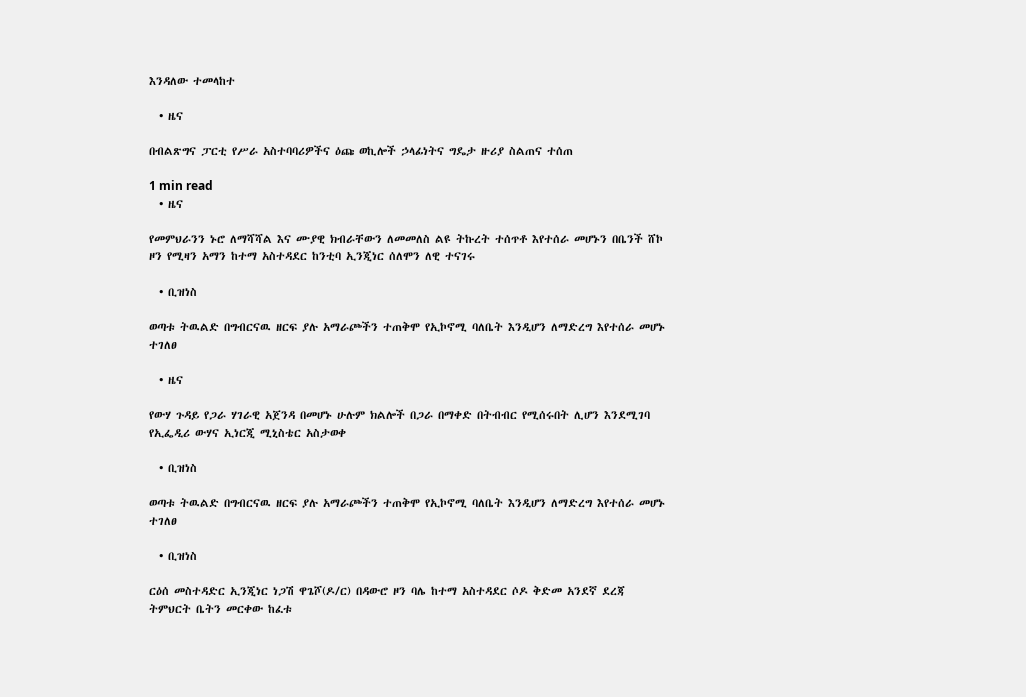እንዳለው ተመላከተ

  • ዜና

በብልጽግና ፓርቲ የሥራ አስተባባሪዎችና ዕጩ ወኪሎች ኃላፊነትና ግዴታ ዙሪያ ስልጠና ተሰጠ

1 min read
  • ዜና

የመምህራንን ኑሮ ለማሻሻል እና ሙያዊ ክብራቸውን ለመመለስ ልዩ ትኩረት ተሰጥቶ እየተሰራ መሆኑን በቤንች ሸኮ ዞን የሚዛን አማን ከተማ አስተዳደር ከንቲባ ኢንጂነር ሰለሞን ለዊ ተናገሩ

  • ቢዝነስ

ወጣቱ ትዉልድ በግብርናዉ ዘርፍ ያሉ አማራጮችን ተጠቅሞ የኢኮኖሚ ባለቤት እንዲሆን ለማድረግ እየተሰራ መሆኑ ተገለፀ

  • ዜና

የውሃ ጉዳይ የጋራ ሃገራዊ አጀንዳ በመሆኑ ሁሉም ክልሎች በጋራ በማቀድ በትብብር የሚሰሩበት ሊሆን እንደሚገባ የኢፌዲሪ ውሃና ኢነርጂ ሚኒስቴር አስታወቀ

  • ቢዝነስ

ወጣቱ ትዉልድ በግብርናዉ ዘርፍ ያሉ አማራጮችን ተጠቅሞ የኢኮኖሚ ባለቤት እንዲሆን ለማድረግ እየተሰራ መሆኑ ተገለፀ

  • ቢዝነስ

ርዕሰ መስተዳድር ኢንጂነር ነጋሽ ዋጌሾ(ዶ/ር) በዳውሮ ዞን ባሌ ከተማ አስተዳደር ሶዶ ቅድመ አንደኛ ደረጃ ትምህርት ቤትን መርቀው ከፈቱ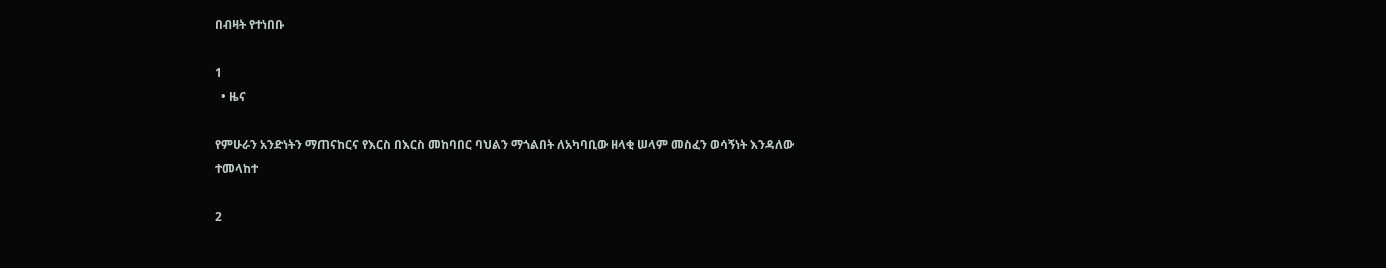በብዛት የተነበቡ

1
  • ዜና

የምሁራን አንድነትን ማጠናከርና የእርስ በእርስ መከባበር ባህልን ማጎልበት ለአካባቢው ዘላቂ ሠላም መስፈን ወሳኝነት እንዳለው ተመላከተ

2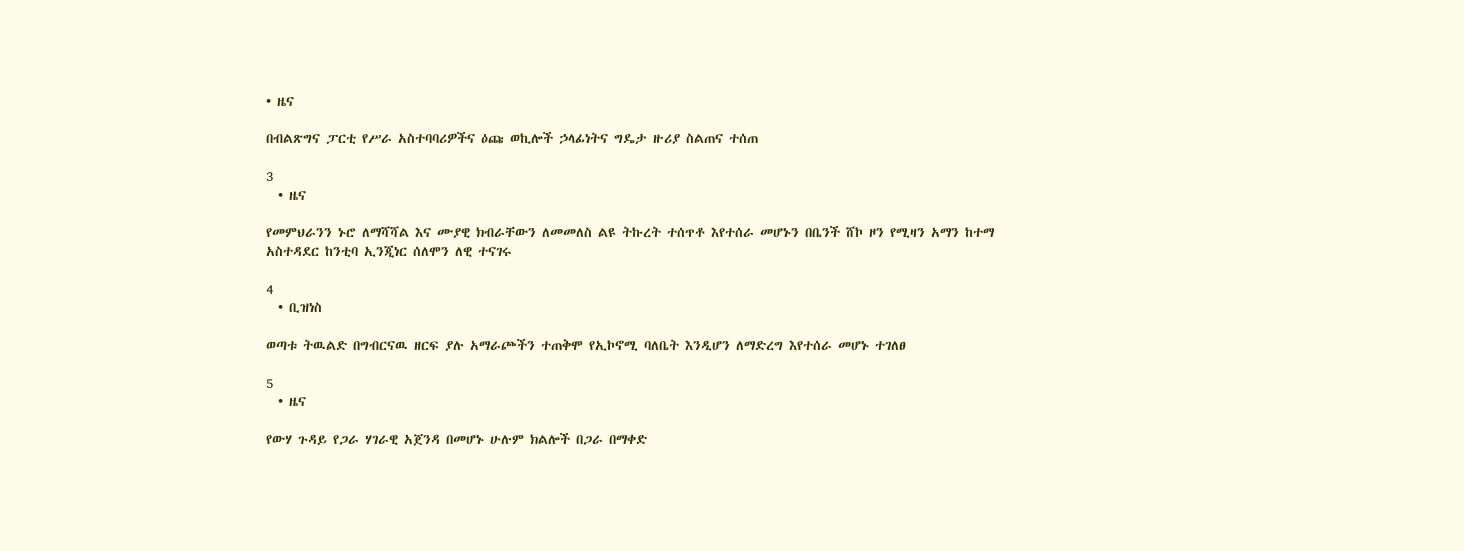• ዜና

በብልጽግና ፓርቲ የሥራ አስተባባሪዎችና ዕጩ ወኪሎች ኃላፊነትና ግዴታ ዙሪያ ስልጠና ተሰጠ

3
  • ዜና

የመምህራንን ኑሮ ለማሻሻል እና ሙያዊ ክብራቸውን ለመመለስ ልዩ ትኩረት ተሰጥቶ እየተሰራ መሆኑን በቤንች ሸኮ ዞን የሚዛን አማን ከተማ አስተዳደር ከንቲባ ኢንጂነር ሰለሞን ለዊ ተናገሩ

4
  • ቢዝነስ

ወጣቱ ትዉልድ በግብርናዉ ዘርፍ ያሉ አማራጮችን ተጠቅሞ የኢኮኖሚ ባለቤት እንዲሆን ለማድረግ እየተሰራ መሆኑ ተገለፀ

5
  • ዜና

የውሃ ጉዳይ የጋራ ሃገራዊ አጀንዳ በመሆኑ ሁሉም ክልሎች በጋራ በማቀድ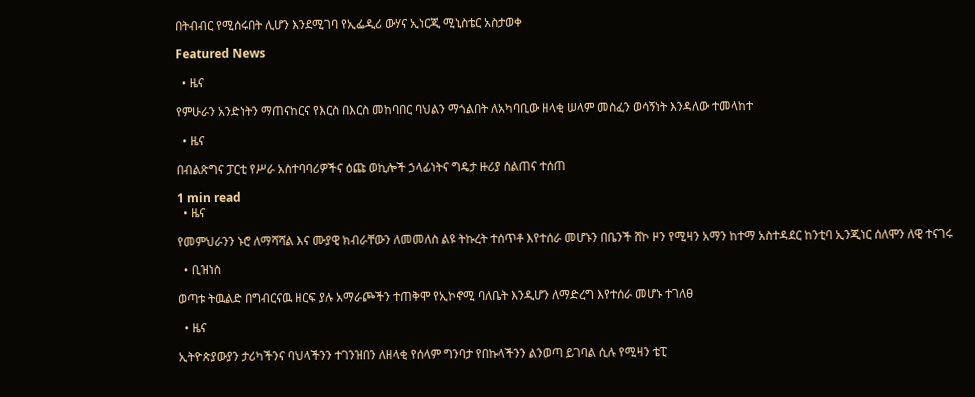በትብብር የሚሰሩበት ሊሆን እንደሚገባ የኢፌዲሪ ውሃና ኢነርጂ ሚኒስቴር አስታወቀ

Featured News

  • ዜና

የምሁራን አንድነትን ማጠናከርና የእርስ በእርስ መከባበር ባህልን ማጎልበት ለአካባቢው ዘላቂ ሠላም መስፈን ወሳኝነት እንዳለው ተመላከተ

  • ዜና

በብልጽግና ፓርቲ የሥራ አስተባባሪዎችና ዕጩ ወኪሎች ኃላፊነትና ግዴታ ዙሪያ ስልጠና ተሰጠ

1 min read
  • ዜና

የመምህራንን ኑሮ ለማሻሻል እና ሙያዊ ክብራቸውን ለመመለስ ልዩ ትኩረት ተሰጥቶ እየተሰራ መሆኑን በቤንች ሸኮ ዞን የሚዛን አማን ከተማ አስተዳደር ከንቲባ ኢንጂነር ሰለሞን ለዊ ተናገሩ

  • ቢዝነስ

ወጣቱ ትዉልድ በግብርናዉ ዘርፍ ያሉ አማራጮችን ተጠቅሞ የኢኮኖሚ ባለቤት እንዲሆን ለማድረግ እየተሰራ መሆኑ ተገለፀ

  • ዜና

ኢትዮጵያውያን ታሪካችንና ባህላችንን ተገንዝበን ለዘላቂ የሰላም ግንባታ የበኩላችንን ልንወጣ ይገባል ሲሉ የሚዛን ቴፒ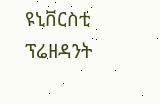ዩኒቨርስቲ ፕሬዘዳንት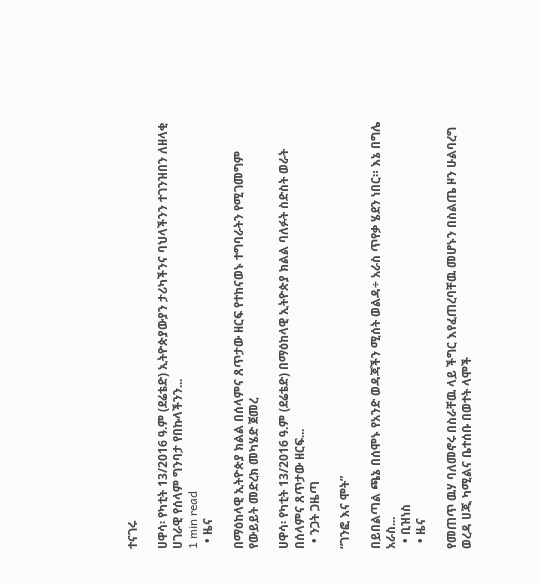ተናገሩ

ሀዋሳ፡ የካቲት 13/2016 ዓ.ም (ደሬቴድ) ኢትዮጵያውያን ታሪካችንና ባህላችንን ተገንዝበን ለዘላቂ ሀገራዊ የሰላም ግንባታ የበኩላችንን...
1 min read
  • ዜና

በማዕከላዊ ኢትዮጵያ ክልል በሰላምና ጸጥታው ዘርፍ የተከናወኑ ተግባራትን የሚገመግም የውይይት መድረክ መካሄድ ጀመረ

ሀዋሳ፡ የካቲት 13/2016 ዓ.ም (ደሬቴድ) በማዕከላዊ ኢትዮጵያ ክልል ባለፉት ስድስት ወራት በሰላምና ጸጥታው ዘርፍ...
  • ንጋት ጋዜጣ

“ገንፎ እና ሞት”

በይበልጣል ጫኔ በሰሞኑ የአንድ ወዳጃችን ሚሰት ወልዳ÷ አራስ ጥየቃ ሄደን ነበር። እኔ በግሌ አራስ...
  • ቢዝነስ
  • ዜና

የመጠጥ ዉሃ ባለመኖሩ በስራቸዉ ላይ ችግር እየፈጠረባቸዉ መሆኑን በስልጤ ዞን ሁልባረግ ወረዳ ሀጂ ካሚልና ቤተሰቡ በወተት ላሞች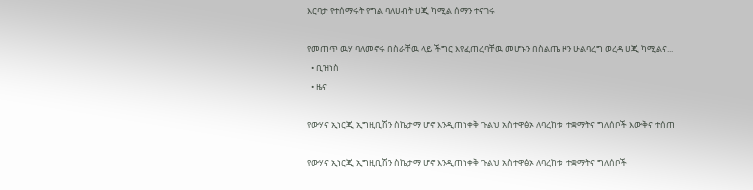እርባታ የተሰማሩት የግል ባለሀብት ሀጂ ካሚል ሰማን ተናገሩ

የመጠጥ ዉሃ ባለመኖሩ በስራቸዉ ላይ ችግር እየፈጠረባቸዉ መሆኑን በስልጤ ዞን ሁልባረግ ወረዳ ሀጂ ካሚልና...
  • ቢዝነስ
  • ዜና

የውሃና ኢነርጂ ኢግዚቢሽን ስኬታማ ሆኖ እንዲጠነቀቅ ጉልህ አስተዋፅኦ ለባረከቱ  ተቋማትና ግለሰቦች እውቅና ተሰጠ

የውሃና ኢነርጂ ኢግዚቢሽን ስኬታማ ሆኖ እንዲጠነቀቅ ጉልህ አስተዋፅኦ ለባረከቱ  ተቋማትና ግለሰቦች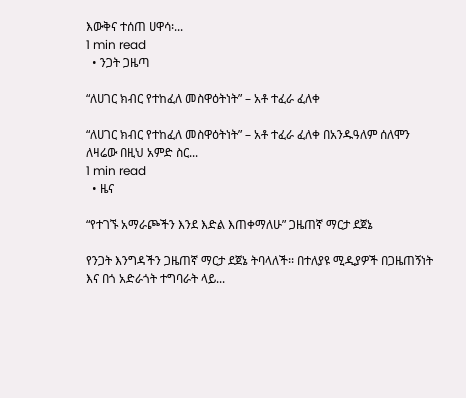እውቅና ተሰጠ ሀዋሳ፡...
1 min read
  • ንጋት ጋዜጣ

“ለሀገር ክብር የተከፈለ መስዋዕትነት” – አቶ ተፈራ ፈለቀ

“ለሀገር ክብር የተከፈለ መስዋዕትነት” – አቶ ተፈራ ፈለቀ በአንዱዓለም ሰለሞን ለዛሬው በዚህ አምድ ስር...
1 min read
  • ዜና

“የተገኙ አማራጮችን እንደ እድል እጠቀማለሁ” ጋዜጠኛ ማርታ ደጀኔ

የንጋት እንግዳችን ጋዜጠኛ ማርታ ደጀኔ ትባላለች፡፡ በተለያዩ ሚዲያዎች በጋዜጠኝነት እና በጎ አድራጎት ተግባራት ላይ...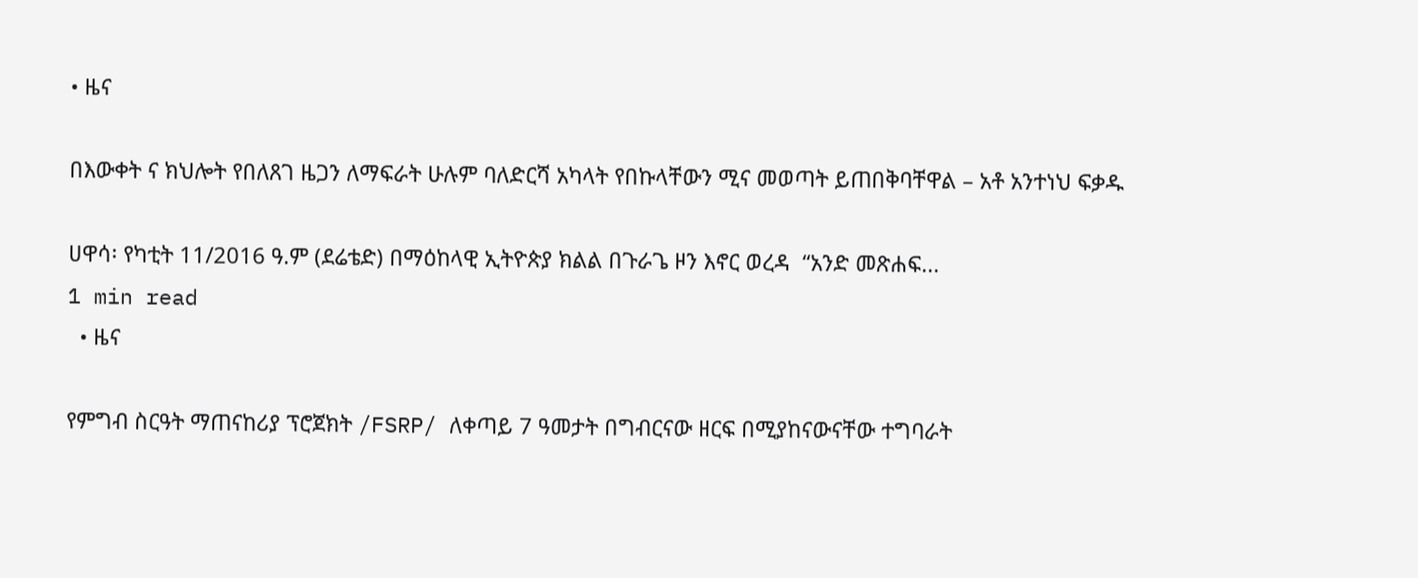• ዜና

በእውቀት ና ክህሎት የበለጸገ ዜጋን ለማፍራት ሁሉም ባለድርሻ አካላት የበኩላቸውን ሚና መወጣት ይጠበቅባቸዋል – አቶ አንተነህ ፍቃዱ

ሀዋሳ፡ የካቲት 11/2016 ዓ.ም (ደሬቴድ) በማዕከላዊ ኢትዮጵያ ክልል በጉራጌ ዞን እኖር ወረዳ  “አንድ መጽሐፍ...
1 min read
  • ዜና

የምግብ ስርዓት ማጠናከሪያ ፕሮጀክት /FSRP/ ለቀጣይ 7 ዓመታት በግብርናው ዘርፍ በሚያከናውናቸው ተግባራት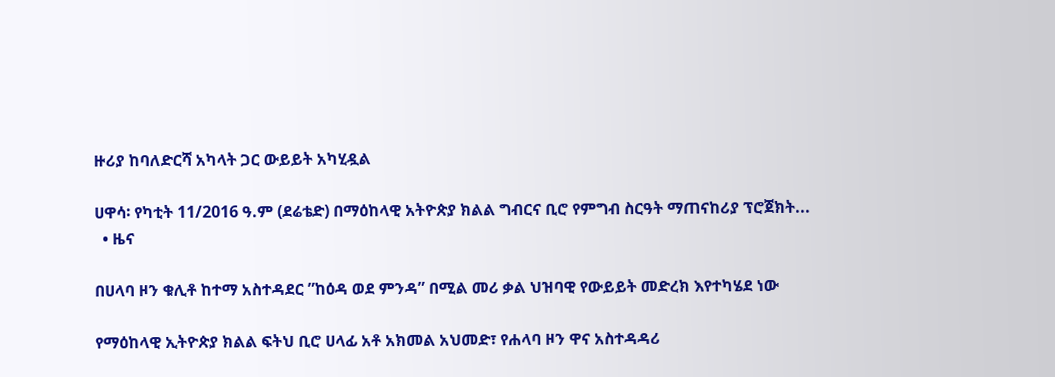ዙሪያ ከባለድርሻ አካላት ጋር ውይይት አካሂዷል

ሀዋሳ፡ የካቲት 11/2016 ዓ.ም (ደሬቴድ) በማዕከላዊ አትዮጵያ ክልል ግብርና ቢሮ የምግብ ስርዓት ማጠናከሪያ ፕሮጀክት...
  • ዜና

በሀላባ ዞን ቁሊቶ ከተማ አስተዳደር ”ከዕዳ ወደ ምንዳ” በሚል መሪ ቃል ህዝባዊ የውይይት መድረክ እየተካሄደ ነው

የማዕከላዊ ኢትዮጵያ ክልል ፍትህ ቢሮ ሀላፊ አቶ አክመል አህመድ፣ የሐላባ ዞን ዋና አስተዳዳሪ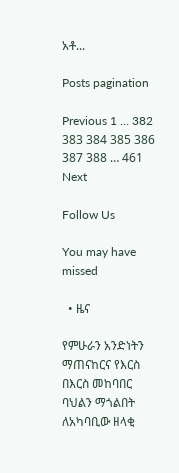አቶ...

Posts pagination

Previous 1 … 382 383 384 385 386 387 388 … 461 Next

Follow Us

You may have missed

  • ዜና

የምሁራን አንድነትን ማጠናከርና የእርስ በእርስ መከባበር ባህልን ማጎልበት ለአካባቢው ዘላቂ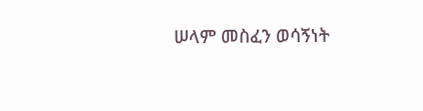ሠላም መስፈን ወሳኝነት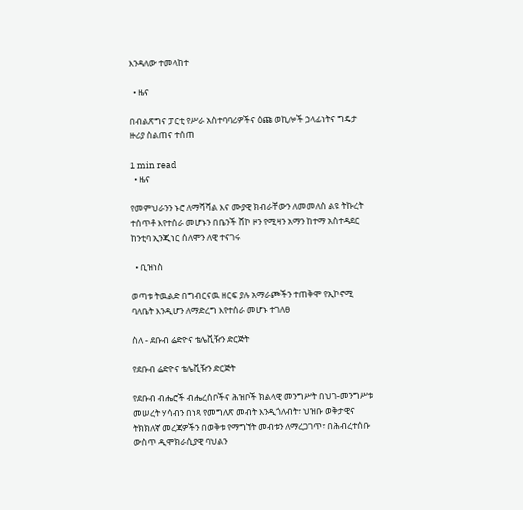እንዳለው ተመላከተ

  • ዜና

በብልጽግና ፓርቲ የሥራ አስተባባሪዎችና ዕጩ ወኪሎች ኃላፊነትና ግዴታ ዙሪያ ስልጠና ተሰጠ

1 min read
  • ዜና

የመምህራንን ኑሮ ለማሻሻል እና ሙያዊ ክብራቸውን ለመመለስ ልዩ ትኩረት ተሰጥቶ እየተሰራ መሆኑን በቤንች ሸኮ ዞን የሚዛን አማን ከተማ አስተዳደር ከንቲባ ኢንጂነር ሰለሞን ለዊ ተናገሩ

  • ቢዝነስ

ወጣቱ ትዉልድ በግብርናዉ ዘርፍ ያሉ አማራጮችን ተጠቅሞ የኢኮኖሚ ባለቤት እንዲሆን ለማድረግ እየተሰራ መሆኑ ተገለፀ

ስለ - ደቡብ ሬድዮና ቴሌቪዥን ድርጅት

የደቡብ ሬድዮና ቴሌቪዥን ድርጅት

የደቡብ ብሔሮች ብሔረሰቦችና ሕዝቦች ክልላዊ መንግሥት በህገ-መንግሥቱ መሠረት ሃሳብን በነጻ የመግለጽ መብት እንዲጎለብት፣ ህዝቡ ወቅታዊና ትክክለኛ መረጃዎችን በወቅቱ የማግኘት መብቱን ለማረጋገጥ፣ በሕብረተሰቡ ውስጥ ዲሞክራሲያዊ ባህልን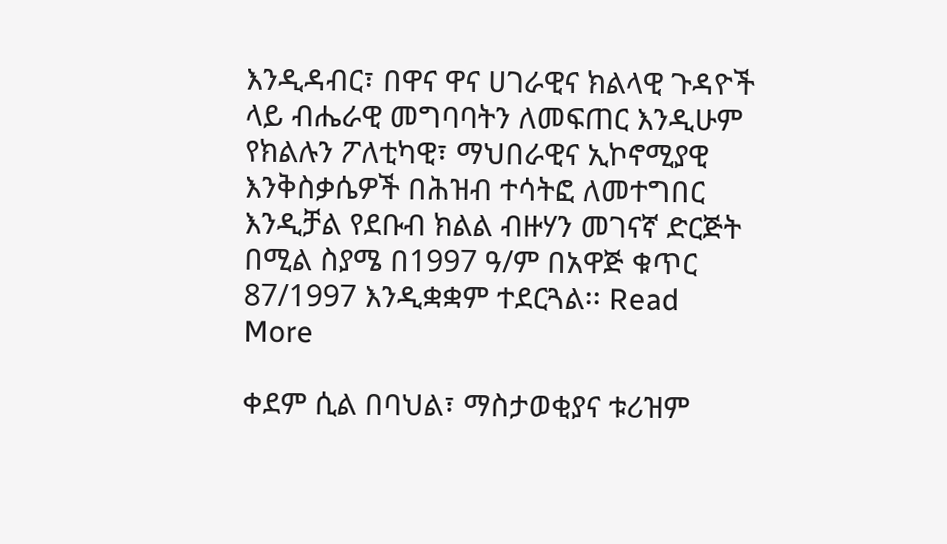እንዲዳብር፣ በዋና ዋና ሀገራዊና ክልላዊ ጉዳዮች ላይ ብሔራዊ መግባባትን ለመፍጠር እንዲሁም የክልሉን ፖለቲካዊ፣ ማህበራዊና ኢኮኖሚያዊ እንቅስቃሴዎች በሕዝብ ተሳትፎ ለመተግበር እንዲቻል የደቡብ ክልል ብዙሃን መገናኛ ድርጅት በሚል ስያሜ በ1997 ዓ/ም በአዋጅ ቁጥር 87/1997 እንዲቋቋም ተደርጓል፡፡ Read More

ቀደም ሲል በባህል፣ ማስታወቂያና ቱሪዝም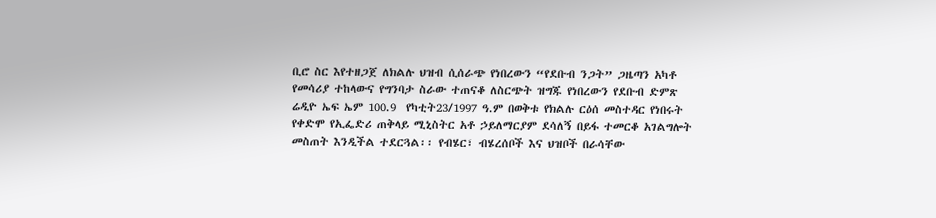ቢሮ ስር እየተዘጋጀ ለክልሉ ህዝብ ሲሰራጭ የነበረውን “የደቡብ ንጋት” ጋዜጣን አካቶ የመሳሪያ ተከላውና የግንባታ ስራው ተጠናቆ ለስርጭት ዝግጁ የነበረውን የደቡብ ድምጽ ሬዲዮ ኤፍ ኤም 100.9  የካቲት23/1997 ዓ.ም በወቅቱ የክልሉ ርዕሰ መስተዳር የነበሩት የቀድሞ የኢፌድሪ ጠቅላይ ሚኒስትር አቶ ኃይለማርያም ደሳለኝ በይፋ ተመርቆ አገልግሎት መስጠት እንዲችል ተደርጓል፡፡ የብሄር፣ ብሄረሰቦች እና ህዝቦች በራሳቸው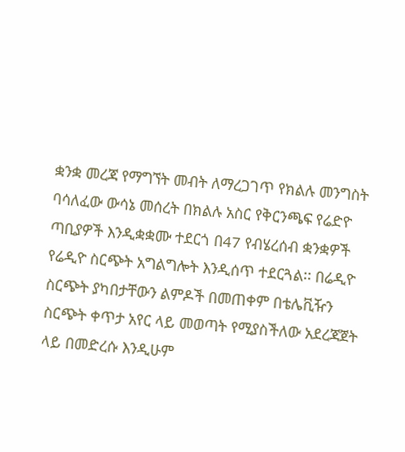ቋንቋ መረጃ የማግኘት መብት ለማረጋገጥ የክልሉ መንግስት ባሳለፈው ውሳኔ መሰረት በክልሉ አስር የቅርንጫፍ የሬድዮ ጣቢያዎች እንዲቋቋሙ ተደርጎ በ47 የብሄረሰብ ቋንቋዎች የሬዲዮ ስርጭት አግልግሎት እንዲሰጥ ተደርጓል፡፡ በሬዲዮ ስርጭት ያካበታቸውን ልምዶች በመጠቀም በቴሌቪዥን ስርጭት ቀጥታ አየር ላይ መወጣት የሚያስችለው አደረጃጀት ላይ በመድረሱ እንዲሁም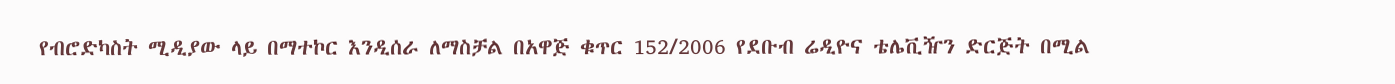የብሮድካስት ሚዲያው ላይ በማተኮር እንዲሰራ ለማስቻል በአዋጅ ቁጥር 152/2006 የደቡብ ሬዲዮና ቴሌቪዥን ድርጅት በሚል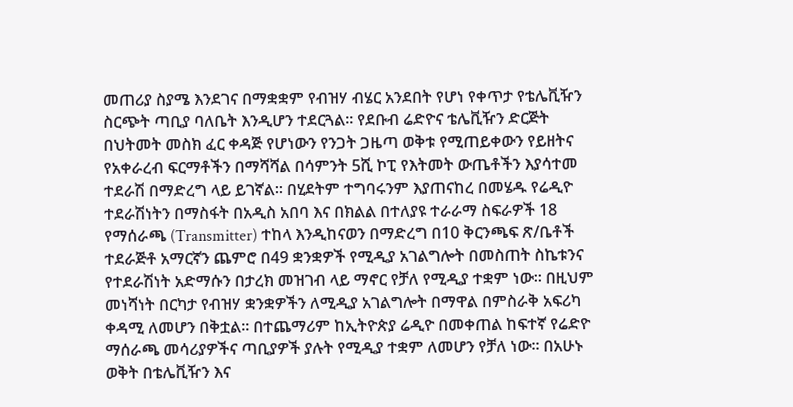መጠሪያ ስያሜ እንደገና በማቋቋም የብዝሃ ብሄር አንደበት የሆነ የቀጥታ የቴሌቪዥን ስርጭት ጣቢያ ባለቤት እንዲሆን ተደርጓል፡፡ የደቡብ ሬድዮና ቴሌቪዥን ድርጅት በህትመት መስክ ፈር ቀዳጅ የሆነውን የንጋት ጋዜጣ ወቅቱ የሚጠይቀውን የይዘትና የአቀራረብ ፍርማቶችን በማሻሻል በሳምንት 5ሺ ኮፒ የእትመት ውጤቶችን እያሳተመ ተደራሽ በማድረግ ላይ ይገኛል፡፡ በሂደትም ተግባሩንም እያጠናከረ በመሄዱ የሬዲዮ ተደራሽነትን በማስፋት በአዲስ አበባ እና በክልል በተለያዩ ተራራማ ስፍራዎች 18 የማሰራጫ (Transmitter) ተከላ እንዲከናወን በማድረግ በ10 ቅርንጫፍ ጽ/ቤቶች ተደራጅቶ አማርኛን ጨምሮ በ49 ቋንቋዎች የሚዲያ አገልግሎት በመስጠት ስኬቱንና የተደራሽነት አድማሱን በታረክ መዝገብ ላይ ማኖር የቻለ የሚዲያ ተቋም ነው፡፡ በዚህም መነሻነት በርካታ የብዝሃ ቋንቋዎችን ለሚዲያ አገልግሎት በማዋል በምስራቅ አፍሪካ ቀዳሚ ለመሆን በቅቷል፡፡ በተጨማሪም ከኢትዮጵያ ሬዲዮ በመቀጠል ከፍተኛ የሬድዮ ማሰራጫ መሳሪያዎችና ጣቢያዎች ያሉት የሚዲያ ተቋም ለመሆን የቻለ ነው፡፡ በአሁኑ ወቅት በቴሌቪዥን እና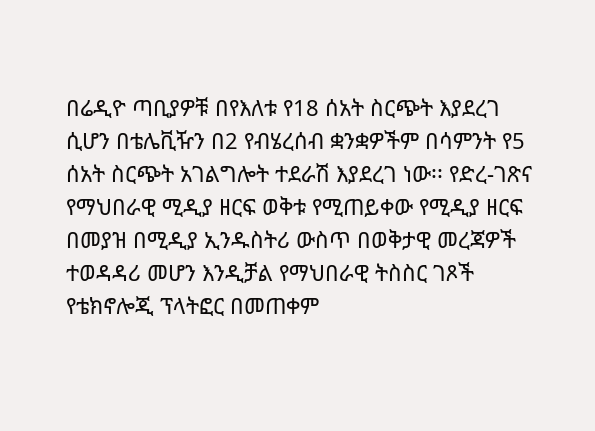በሬዲዮ ጣቢያዎቹ በየእለቱ የ18 ሰአት ስርጭት እያደረገ ሲሆን በቴሌቪዥን በ2 የብሄረሰብ ቋንቋዎችም በሳምንት የ5 ሰአት ስርጭት አገልግሎት ተደራሽ እያደረገ ነው፡፡ የድረ-ገጽና የማህበራዊ ሚዲያ ዘርፍ ወቅቱ የሚጠይቀው የሚዲያ ዘርፍ በመያዝ በሚዲያ ኢንዱስትሪ ውስጥ በወቅታዊ መረጃዎች ተወዳዳሪ መሆን እንዲቻል የማህበራዊ ትስስር ገጾች የቴክኖሎጂ ፕላትፎር በመጠቀም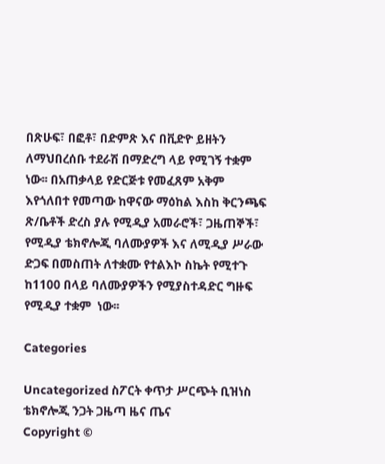በጽሁፍ፣ በፎቶ፣ በድምጽ እና በቪድዮ ይዘትን ለማህበረሰቡ ተደራሽ በማድረግ ላይ የሚገኝ ተቋም ነው፡፡ በአጠቃላይ የድርጅቱ የመፈጸም አቅም እየጎለበተ የመጣው ከዋናው ማዕከል እስከ ቅርንጫፍ ጽ/ቤቶች ድረስ ያሉ የሚዲያ አመራሮች፣ ጋዜጠኞች፣ የሚዲያ ቴክኖሎጂ ባለሙያዎች እና ለሚዲያ ሥራው ድጋፍ በመስጠት ለተቋሙ የተልእኮ ስኬት የሚተጉ ከ1100 በላይ ባለሙያዎችን የሚያስተዳድር ግዙፍ  የሚዲያ ተቋም  ነው፡፡

Categories

Uncategorized ስፖርት ቀጥታ ሥርጭት ቢዝነስ ቴክኖሎጂ ንጋት ጋዜጣ ዜና ጤና
Copyright ©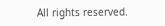All rights reserved.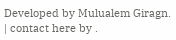Developed by Mulualem Giragn. | contact here by .